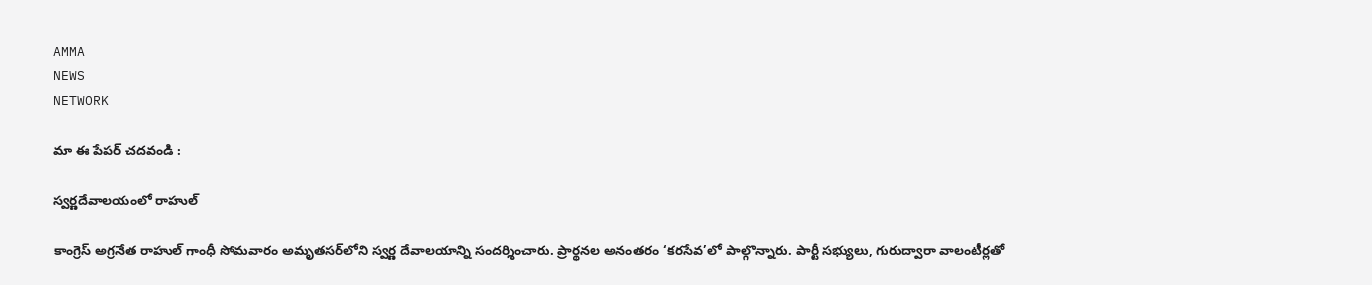AMMA
NEWS
NETWORK

మా ఈ పేపర్ చదవండి :

స్వర్ణదేవాలయంలో రాహుల్‌

కాంగ్రెస్‌ అగ్రనేత రాహుల్‌ గాంధీ సోమవారం అమృతసర్‌లోని స్వర్ణ దేవాలయాన్ని సందర్శించారు. ప్రార్థనల అనంతరం ‘కరసేవ’లో పాల్గొన్నారు. పార్టీ సభ్యులు, గురుద్వారా వాలంటీర్లతో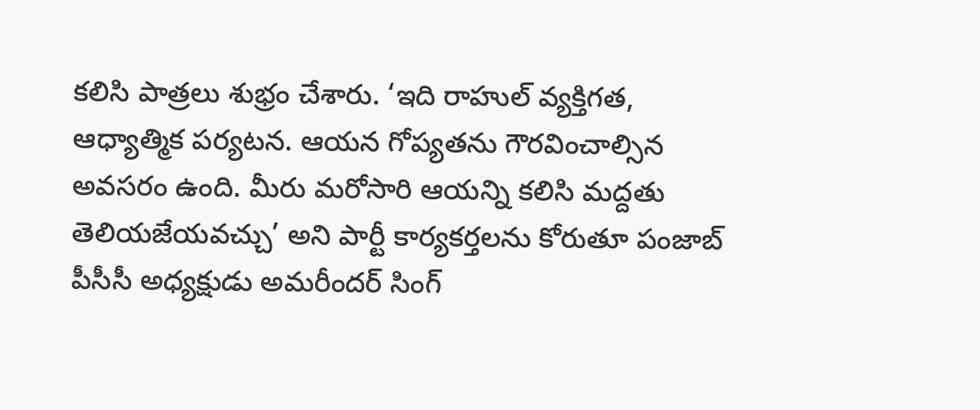కలిసి పాత్రలు శుభ్రం చేశారు. ‘ఇది రాహుల్‌ వ్యక్తిగత, ఆధ్యాత్మిక పర్యటన. ఆయన గోప్యతను గౌరవించాల్సిన అవసరం ఉంది. మీరు మరోసారి ఆయన్ని కలిసి మద్దతు తెలియజేయవచ్చు’ అని పార్టీ కార్యకర్తలను కోరుతూ పంజాబ్‌ పీసీసీ అధ్యక్షుడు అమరీందర్‌ సింగ్‌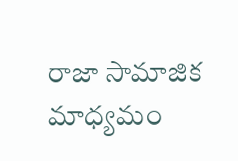రాజా సామాజిక మాధ్యమం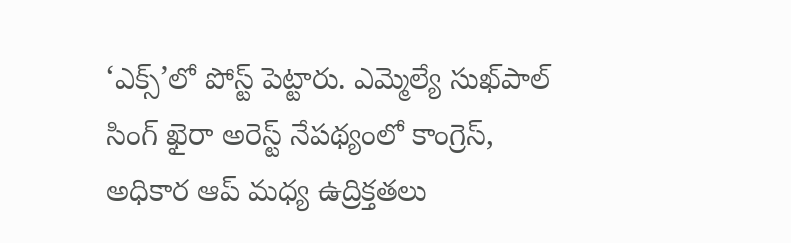‘ఎక్స్‌’లో పోస్ట్‌ పెట్టారు. ఎమ్మెల్యే సుఖ్‌పాల్‌ సింగ్‌ ఖైరా అరెస్ట్‌ నేపథ్యంలో కాంగ్రెస్‌, అధికార ఆప్‌ మధ్య ఉద్రిక్తతలు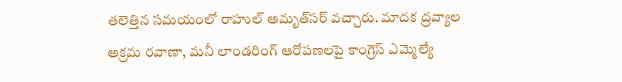తలెత్తిన సమయంలో రాహుల్‌ అమృత్‌సర్‌ వచ్చారు. మాదక ద్రవ్యాల అక్రమ రవాణా, మనీ లాండరింగ్‌ ఆరోపణలపై కాంగ్రెస్‌ ఎమ్మెల్యే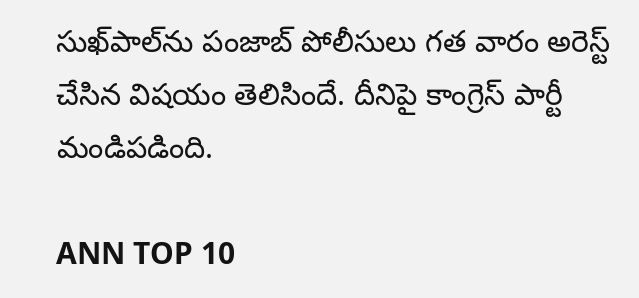సుఖ్‌పాల్‌ను పంజాబ్‌ పోలీసులు గత వారం అరెస్ట్‌ చేసిన విషయం తెలిసిందే. దీనిపై కాంగ్రెస్‌ పార్టీ మండిపడింది.

ANN TOP 10